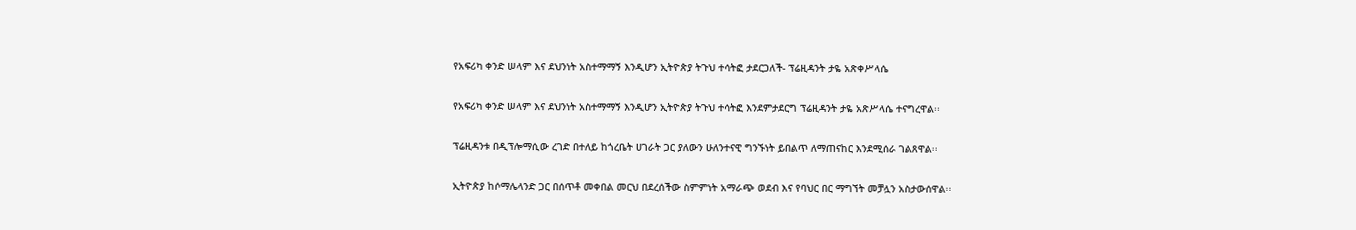የአፍሪካ ቀንድ ሠላም እና ደህንነት አስተማማኝ እንዲሆን ኢትዮጵያ ትጉህ ተሳትፎ ታደርጋለች- ፕሬዚዳንት ታዬ አጽቀሥላሴ

የአፍሪካ ቀንድ ሠላም እና ደህንነት አስተማማኝ እንዲሆን ኢትዮጵያ ትጉህ ተሳትፎ እንደምታደርግ ፕሬዚዳንት ታዬ አጽሥላሴ ተናግረዋል፡፡

ፕሬዚዳንቱ በዲፕሎማሲው ረገድ በተለይ ከጎረቤት ሀገራት ጋር ያለውን ሁለንተናዊ ግንኙነት ይበልጥ ለማጠናከር እንደሚሰራ ገልጸዋል፡፡

ኢትዮጵያ ከሶማሌላንድ ጋር በሰጥቶ መቀበል መርህ በደረሰችው ስምምነት አማራጭ ወደብ እና የባህር በር ማግኘት መቻሏን አስታውሰዋል፡፡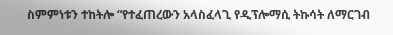ስምምነቱን ተከትሎ “የተፈጠረውን አላስፈላጊ የዲፕሎማሲ ትኩሳት ለማርገብ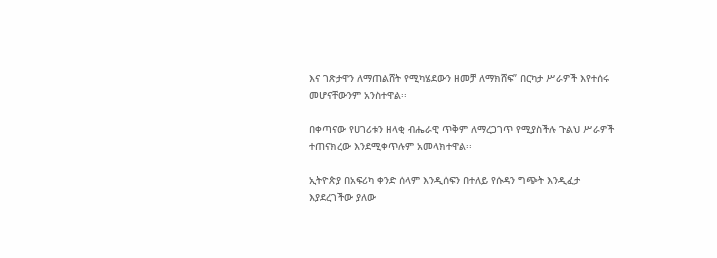እና ገጽታዋን ለማጠልሸት የሚካሄደውን ዘመቻ ለማክሸፍ” በርካታ ሥራዎች እየተሰሩ መሆናቸውንም አንስተዋል፡፡

በቀጣናው የሀገሪቱን ዘላቂ ብሔራዊ ጥቅም ለማረጋገጥ የሚያስችሉ ጉልህ ሥራዎች ተጠናክረው እንደሚቀጥሉም አመላክተዋል፡፡

ኢትዮጵያ በአፍሪካ ቀንድ ሰላም እንዲሰፍን በተለይ የሱዳን ግጭት እንዲፈታ እያደረገችው ያለው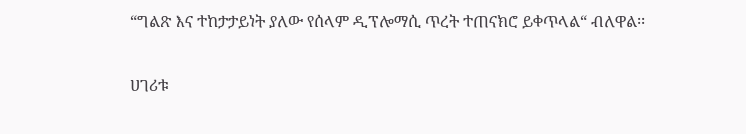“ግልጽ እና ተከታታይነት ያለው የሰላም ዲፕሎማሲ ጥረት ተጠናክሮ ይቀጥላል“ ብለዋል፡፡

ሀገሪቱ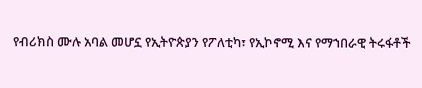የብሪክስ ሙሉ አባል መሆኗ የኢትዮጵያን የፖለቲካ፣ የኢኮኖሚ እና የማኀበራዊ ትሩፋቶች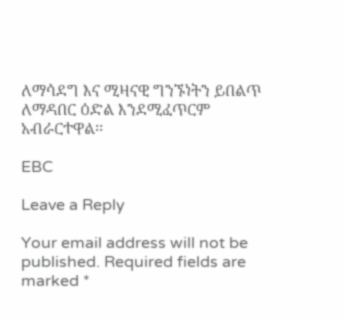ለማሳደግ እና ሚዛናዊ ግንኙነትን ይበልጥ ለማዳበር ዕድል እንደሚፈጥርም አብራርተዋል፡፡

EBC

Leave a Reply

Your email address will not be published. Required fields are marked *